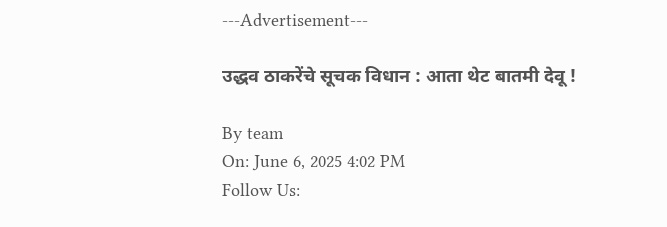---Advertisement---

उद्धव ठाकरेंचे सूचक विधान : आता थेट बातमी देवू !

By team
On: June 6, 2025 4:02 PM
Follow Us: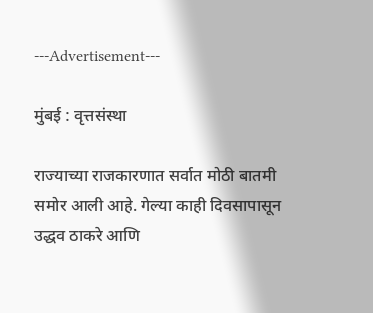---Advertisement---

मुंबई : वृत्तसंस्था

राज्याच्या राजकारणात सर्वात मोठी बातमी समोर आली आहे. गेल्या काही दिवसापासून उद्धव ठाकरे आणि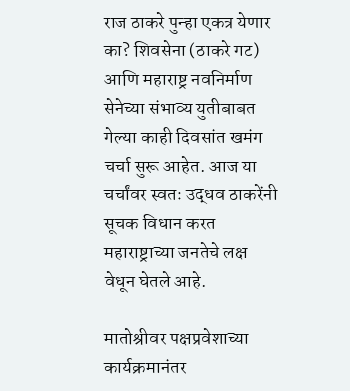राज ठाकरे पुन्हा एकत्र येणार का? शिवसेना (ठाकरे गट) आणि महाराष्ट्र नवनिर्माण सेनेच्या संभाव्य युतीबाबत गेल्या काही दिवसांत खमंग चर्चा सुरू आहेत. आज या चर्चांवर स्वतः उद्धव ठाकरेंनी सूचक विधान करत महाराष्ट्राच्या जनतेचे लक्ष वेधून घेतले आहे.

मातोश्रीवर पक्षप्रवेशाच्या कार्यक्रमानंतर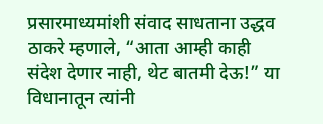प्रसारमाध्यमांशी संवाद साधताना उद्धव ठाकरे म्हणाले, “आता आम्ही काही संदेश देणार नाही, थेट बातमी देऊ!” या विधानातून त्यांनी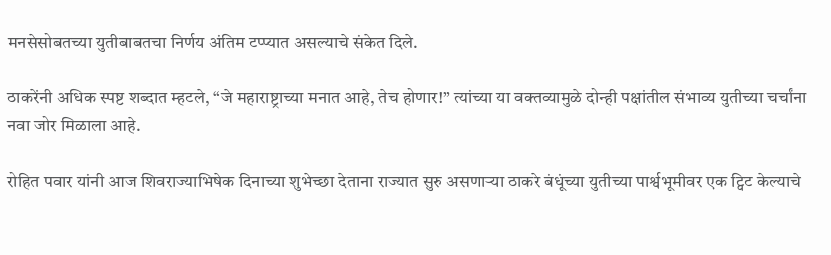मनसेसोबतच्या युतीबाबतचा निर्णय अंतिम टप्प्यात असल्याचे संकेत दिले.

ठाकरेंनी अधिक स्पष्ट शब्दात म्हटले, “जे महाराष्ट्राच्या मनात आहे, तेच होणार!” त्यांच्या या वक्तव्यामुळे दोन्ही पक्षांतील संभाव्य युतीच्या चर्चांना नवा जोर मिळाला आहे.

रोहित पवार यांनी आज शिवराज्याभिषेक दिनाच्या शुभेच्छा देताना राज्यात सुरु असणाऱ्या ठाकरे बंधूंच्या युतीच्या पार्श्वभूमीवर एक ट्विट केल्याचे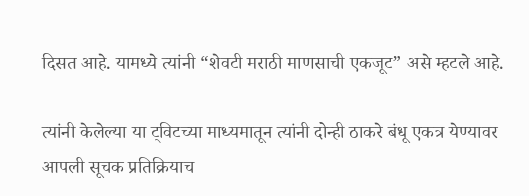दिसत आहे. यामध्ये त्यांनी “शेवटी मराठी माणसाची एकजूट” असे म्हटले आहे.

त्यांनी केलेल्या या ट्विटच्या माध्यमातून त्यांनी दोन्ही ठाकरे बंधू एकत्र येण्यावर आपली सूचक प्रतिक्रियाच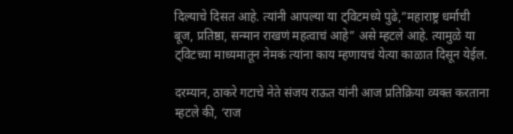दिल्याचे दिसत आहे. त्यांनी आपल्या या ट्विटमध्ये पुढे,”महाराष्ट्र धर्माची बूज, प्रतिष्ठा, सन्मान राखणं महत्वाचं आहे” असे म्हटले आहे. त्यामुळे या ट्विटच्या माध्यमातून नेमकं त्यांना काय म्हणायचं येत्या काळात दिसून येईल.

दरम्यान, ठाकरे गटाचे नेते संजय राऊत यांनी आज प्रतिक्रिया व्यक्त करताना म्हटले की, ‘राज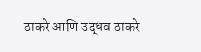ठाकरे आणि उद्धव ठाकरे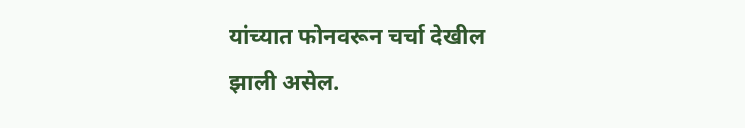यांच्यात फोनवरून चर्चा देखील झाली असेल.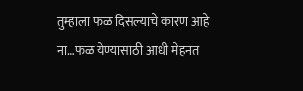तुम्हाला फळ दिसल्याचे कारण आहे ना…फळ येण्यासाठी आधी मेहनत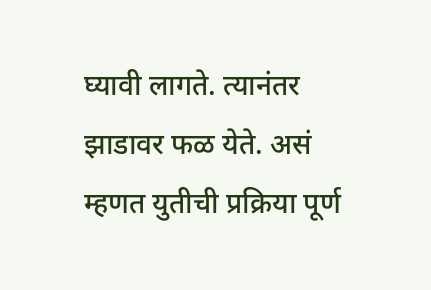घ्यावी लागते. त्यानंतर झाडावर फळ येते. असं म्हणत युतीची प्रक्रिया पूर्ण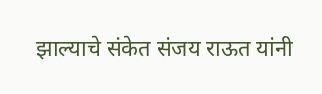झाल्याचे संकेत संजय राऊत यांनी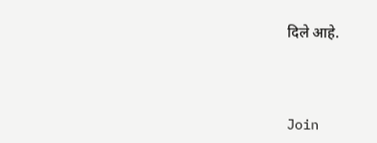दिले आहे.



Join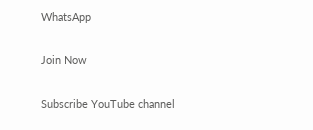WhatsApp

Join Now

Subscribe YouTube channel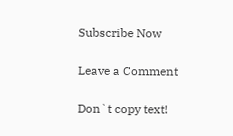Subscribe Now

Leave a Comment

Don`t copy text!